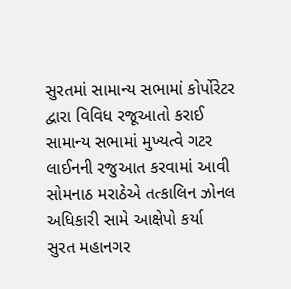સુરતમાં સામાન્ય સભામાં કોર્પોરેટર દ્વારા વિવિધ રજૂઆતો કરાઈ
સામાન્ય સભામાં મુખ્યત્વે ગટર લાઈનની રજુઆત કરવામાં આવી
સોમનાઠ મરાઠેએ તત્કાલિન ઝોનલ અધિકારી સામે આક્ષેપો કર્યા
સુરત મહાનગર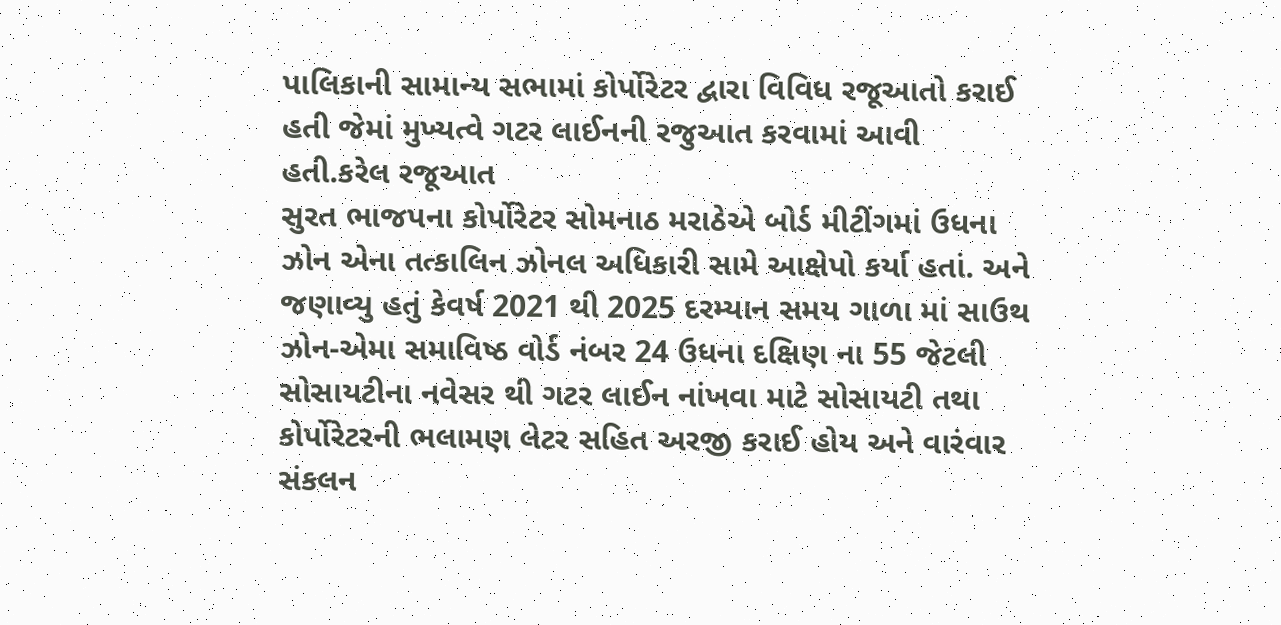પાલિકાની સામાન્ય સભામાં કોર્પોરેટર દ્વારા વિવિધ રજૂઆતો કરાઈ હતી જેમાં મુખ્યત્વે ગટર લાઈનની રજુઆત કરવામાં આવી હતી.કરેલ રજૂઆત
સુરત ભાજપના કોર્પોરેટર સોમનાઠ મરાઠેએ બોર્ડ મીટીંગમાં ઉધના ઝોન એના તત્કાલિન ઝોનલ અધિકારી સામે આક્ષેપો કર્યા હતાં. અને જણાવ્યુ હતું કેવર્ષ 2021 થી 2025 દરમ્યાન સમય ગાળા માં સાઉથ ઝોન-એમા સમાવિષ્ઠ વોર્ડ નંબર 24 ઉધના દક્ષિણ ના 55 જેટલી સોસાયટીના નવેસર થી ગટર લાઈન નાંખવા માટે સોસાયટી તથા કોર્પોરેટરની ભલામણ લેટર સહિત અરજી કરાઈ હોય અને વારંવાર સંકલન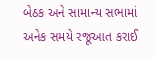બેઠક અને સામાન્ય સભામાં અનેક સમયે રજૂઆત કરાઈ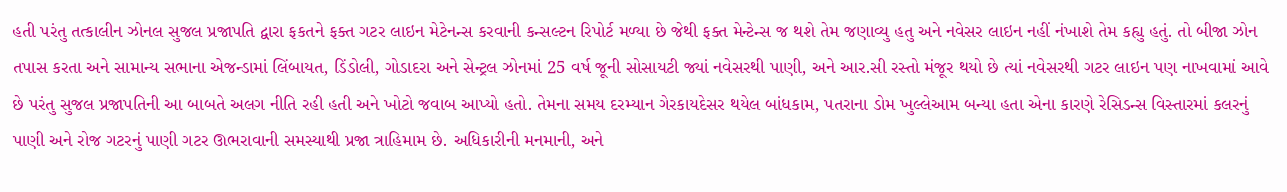હતી પરંતુ તત્કાલીન ઝોનલ સુજલ પ્રજાપતિ દ્વારા ફકતને ફક્ત ગટર લાઇન મેટેનન્સ કરવાની કન્સલ્ટન રિપોર્ટ મળ્યા છે જેથી ફક્ત મેન્ટેન્સ જ થશે તેમ જણાવ્યુ હતુ અને નવેસર લાઇન નહીં નંખાશે તેમ કહ્યુ હતું. તો બીજા ઝોન તપાસ કરતા અને સામાન્ય સભાના એજન્ડામાં લિંબાયત, ડિંડોલી, ગોડાદરા અને સેન્ટ્રલ ઝોનમાં 25 વર્ષ જૂની સોસાયટી જ્યાં નવેસરથી પાણી, અને આર.સી રસ્તો મંજૂર થયો છે ત્યાં નવેસરથી ગટર લાઇન પણ નાખવામાં આવે છે પરંતુ સુજલ પ્રજાપતિની આ બાબતે અલગ નીતિ રહી હતી અને ખોટો જવાબ આપ્યો હતો. તેમના સમય દરમ્યાન ગેરકાયદેસર થયેલ બાંધકામ, પતરાના ડોમ ખુલ્લેઆમ બન્યા હતા એના કારણે રેસિડન્સ વિસ્તારમાં કલરનું પાણી અને રોજ ગટરનું પાણી ગટર ઊભરાવાની સમસ્યાથી પ્રજા ત્રાહિમામ છે. અધિકારીની મનમાની, અને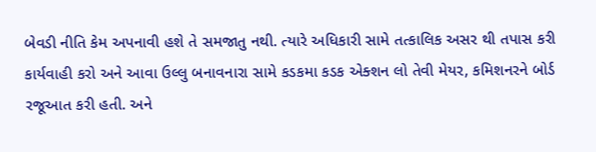બેવડી નીતિ કેમ અપનાવી હશે તે સમજાતુ નથી. ત્યારે અધિકારી સામે તત્કાલિક અસર થી તપાસ કરી કાર્યવાહી કરો અને આવા ઉલ્લુ બનાવનારા સામે કડકમા કડક એક્શન લો તેવી મેયર, કમિશનરને બોર્ડ રજૂઆત કરી હતી. અને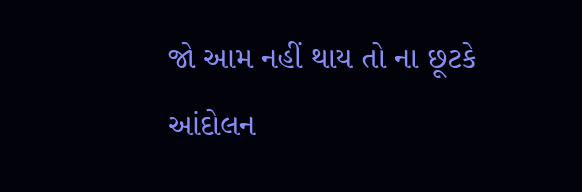જો આમ નહીં થાય તો ના છૂટકે આંદોલન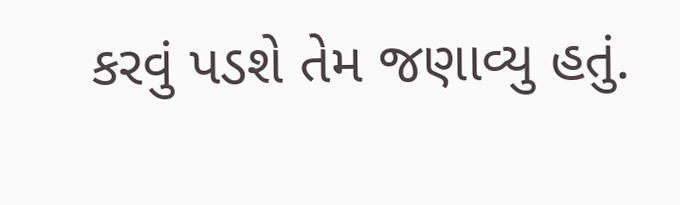કરવું પડશે તેમ જણાવ્યુ હતું.